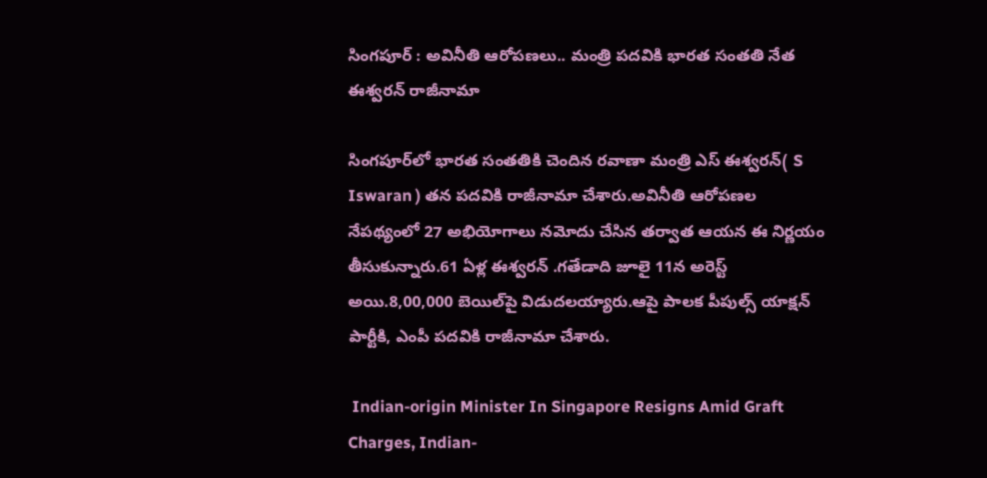సింగపూర్ : అవినీతి ఆరోపణలు.. మంత్రి పదవికి భారత సంతతి నేత ఈశ్వరన్ రాజీనామా

సింగపూర్‌లో భారత సంతతికి చెందిన రవాణా మంత్రి ఎస్ ఈశ్వరన్( S Iswaran ) తన పదవికి రాజీనామా చేశారు.అవినీతి ఆరోపణల నేపథ్యంలో 27 అభియోగాలు నమోదు చేసిన తర్వాత ఆయన ఈ నిర్ణయం తీసుకున్నారు.61 ఏళ్ల ఈశ్వరన్ .గతేడాది జూలై 11న అరెస్ట్ అయి.8,00,000 బెయిల్‌పై విడుదలయ్యారు.ఆపై పాలక పీపుల్స్ యాక్షన్ పార్టీకి, ఎంపీ పదవికి రాజీనామా చేశారు.

 Indian-origin Minister In Singapore Resigns Amid Graft Charges, Indian-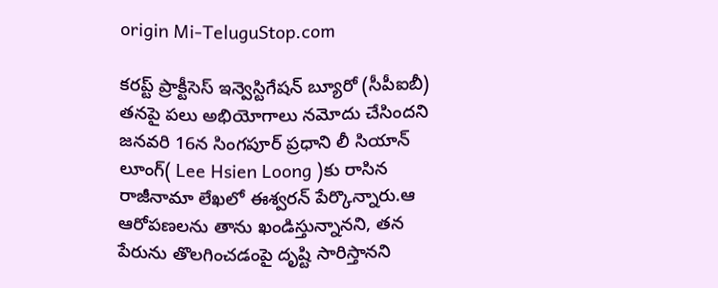origin Mi-TeluguStop.com

కరప్ట్ ప్రాక్టీసెస్ ఇన్వెస్టిగేషన్ బ్యూరో (సీపీఐబీ) తనపై పలు అభియోగాలు నమోదు చేసిందని జనవరి 16న సింగపూర్ ప్రధాని లీ సియాన్ లూంగ్‌( Lee Hsien Loong )కు రాసిన రాజీనామా లేఖలో ఈశ్వరన్ పేర్కొన్నారు.ఆ ఆరోపణలను తాను ఖండిస్తున్నానని, తన పేరును తొలగించడంపై దృష్టి సారిస్తానని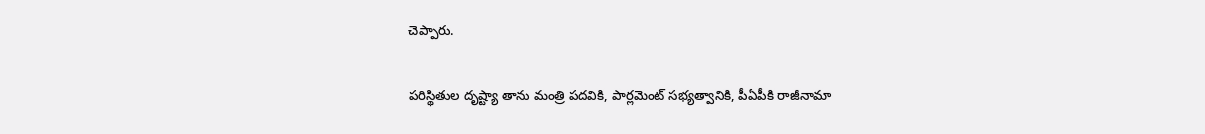చెప్పారు.

పరిస్థితుల దృష్ట్యా తాను మంత్రి పదవికి, పార్లమెంట్ సభ్యత్వానికి, పీఏపీకి రాజీనామా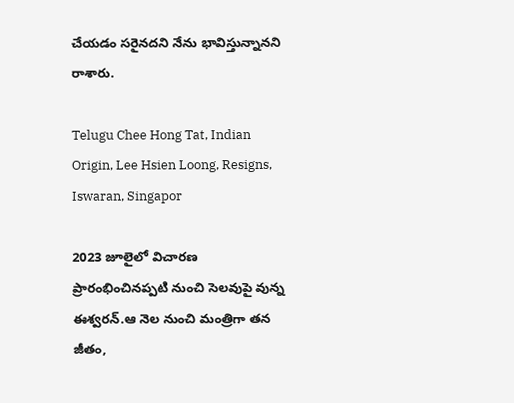చేయడం సరైనదని నేను భావిస్తున్నానని రాశారు.

Telugu Chee Hong Tat, Indian Origin, Lee Hsien Loong, Resigns, Iswaran, Singapor

2023 జూలైలో విచారణ ప్రారంభించినప్పటి నుంచి సెలవుపై వున్న ఈశ్వరన్.ఆ నెల నుంచి మంత్రిగా తన జీతం,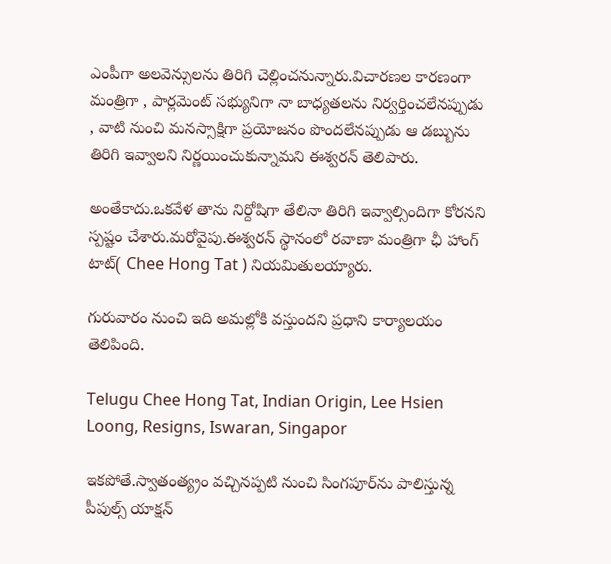ఎంపీగా అలవెన్సులను తిరిగి చెల్లించనున్నారు.విచారణల కారణంగా మంత్రిగా , పార్లమెంట్ సభ్యునిగా నా బాధ్యతలను నిర్వర్తించలేనప్పుడు , వాటి నుంచి మనస్సాక్షిగా ప్రయోజనం పొందలేనప్పుడు ఆ డబ్బును తిరిగి ఇవ్వాలని నిర్ణయించుకున్నామని ఈశ్వరన్ తెలిపారు.

అంతేకాదు.ఒకవేళ తాను నిర్దోషిగా తేలినా తిరిగి ఇవ్వాల్సిందిగా కోరనని స్పష్టం చేశారు.మరోవైపు.ఈశ్వరన్ స్థానంలో రవాణా మంత్రిగా ఛీ హాంగ్ టాట్( Chee Hong Tat ) నియమితులయ్యారు.

గురువారం నుంచి ఇది అమల్లోకి వస్తుందని ప్రధాని కార్యాలయం తెలిపింది.

Telugu Chee Hong Tat, Indian Origin, Lee Hsien Loong, Resigns, Iswaran, Singapor

ఇకపోతే.స్వాతంత్య్రం వచ్చినప్పటి నుంచి సింగపూర్‌ను పాలిస్తున్న పీపుల్స్ యాక్షన్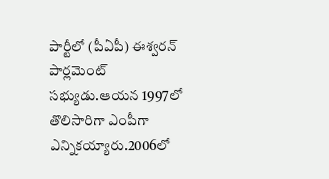పార్టీలో (పీఏపీ) ఈశ్వరన్ పార్లమెంట్ సభ్యుడు.ఆయన 1997లో తొలిసారిగా ఎంపీగా ఎన్నికయ్యారు.2006లో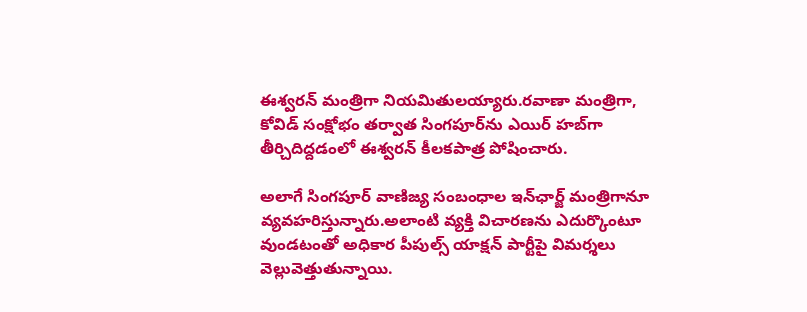ఈశ్వరన్ మంత్రిగా నియమితులయ్యారు.రవాణా మంత్రిగా, కోవిడ్ సంక్షోభం తర్వాత సింగపూర్‌ను ఎయిర్ హబ్‌గా తీర్చిదిద్దడంలో ఈశ్వరన్ కీలకపాత్ర పోషించారు.

అలాగే సింగపూర్ వాణిజ్య సంబంధాల ఇన్‌ఛార్జ్‌ మంత్రిగానూ వ్యవహరిస్తున్నారు.అలాంటి వ్యక్తి విచారణను ఎదుర్కొంటూ వుండటంతో అధికార పీపుల్స్ యాక్షన్ పార్టీపై విమర్శలు వెల్లువెత్తుతున్నాయి.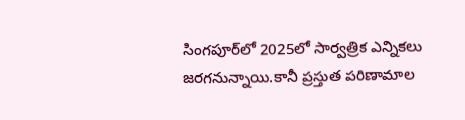సింగపూర్‌లో 2025లో సార్వత్రిక ఎన్నికలు జరగనున్నాయి.కానీ ప్రస్తుత పరిణామాల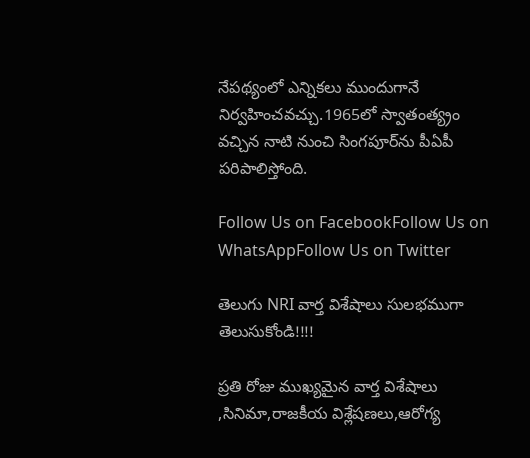నేపథ్యంలో ఎన్నికలు ముందుగానే నిర్వహించవచ్చు.1965లో స్వాతంత్య్రం వచ్చిన నాటి నుంచి సింగపూర్‌ను పీఏపీ పరిపాలిస్తోంది.

Follow Us on FacebookFollow Us on WhatsAppFollow Us on Twitter

తెలుగు NRI వార్త విశేషాలు సులభముగా తెలుసుకోండి!!!!

ప్రతి రోజు ముఖ్యమైన వార్త విశేషాలు ,సినిమా,రాజకీయ విశ్లేషణలు,ఆరోగ్య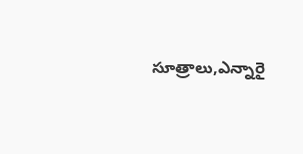సూత్రాలు,ఎన్నారై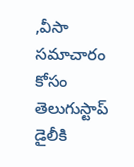,వీసా సమాచారం కోసం తెలుగుస్టాప్ డైలీకి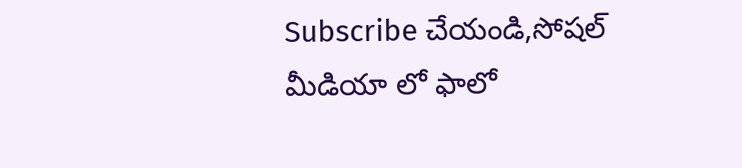Subscribe చేయండి,సోషల్ మీడియా లో ఫాలో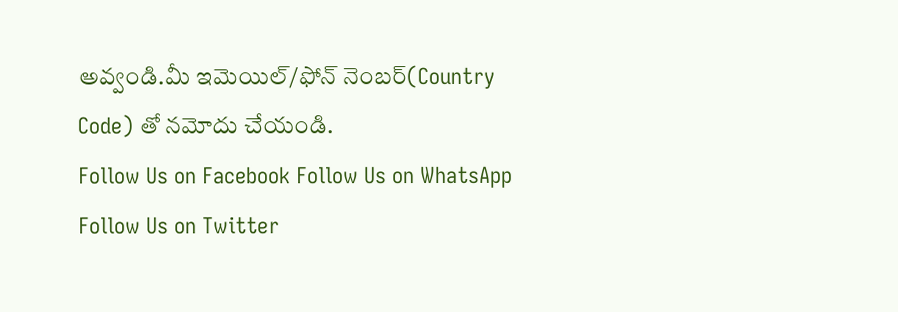అవ్వండి.మీ ఇమెయిల్/ఫోన్ నెంబర్(Country Code) తో నమోదు చేయండి.
Follow Us on Facebook Follow Us on WhatsApp  Follow Us on Twitter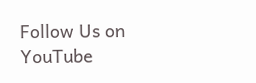Follow Us on YouTube